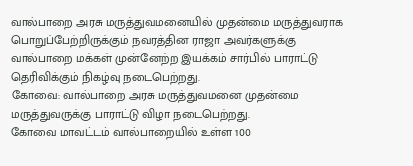வால்பாறை அரசு மருத்துவமனையில் முதன்மை மருத்துவராக பொறுப்பேற்றிருக்கும் நவரத்தின ராஜா அவர்களுக்கு வால்பாறை மக்கள் முன்னேற்ற இயக்கம் சார்பில் பாராட்டு தெரிவிக்கும் நிகழ்வு நடைபெற்றது.
கோவை: வால்பாறை அரசு மருத்துவமனை முதன்மை மருத்துவருக்கு பாராட்டு விழா நடைபெற்றது.
கோவை மாவட்டம் வால்பாறையில் உள்ள 100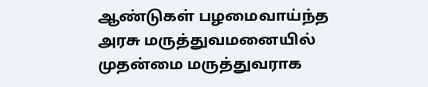ஆண்டுகள் பழமைவாய்ந்த அரசு மருத்துவமனையில் முதன்மை மருத்துவராக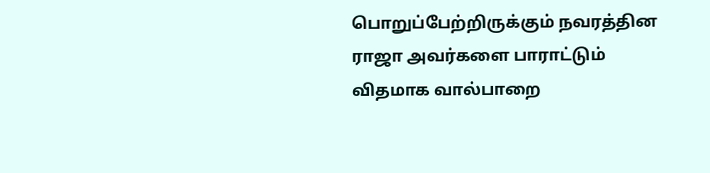பொறுப்பேற்றிருக்கும் நவரத்தின ராஜா அவர்களை பாராட்டும் விதமாக வால்பாறை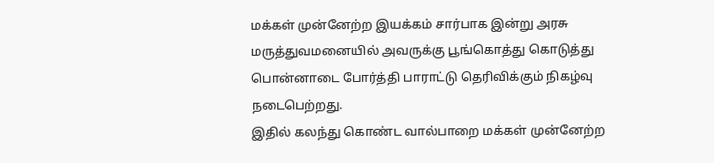மக்கள் முன்னேற்ற இயக்கம் சார்பாக இன்று அரசு மருத்துவமனையில் அவருக்கு பூங்கொத்து கொடுத்து பொன்னாடை போர்த்தி பாராட்டு தெரிவிக்கும் நிகழ்வு நடைபெற்றது.
இதில் கலந்து கொண்ட வால்பாறை மக்கள் முன்னேற்ற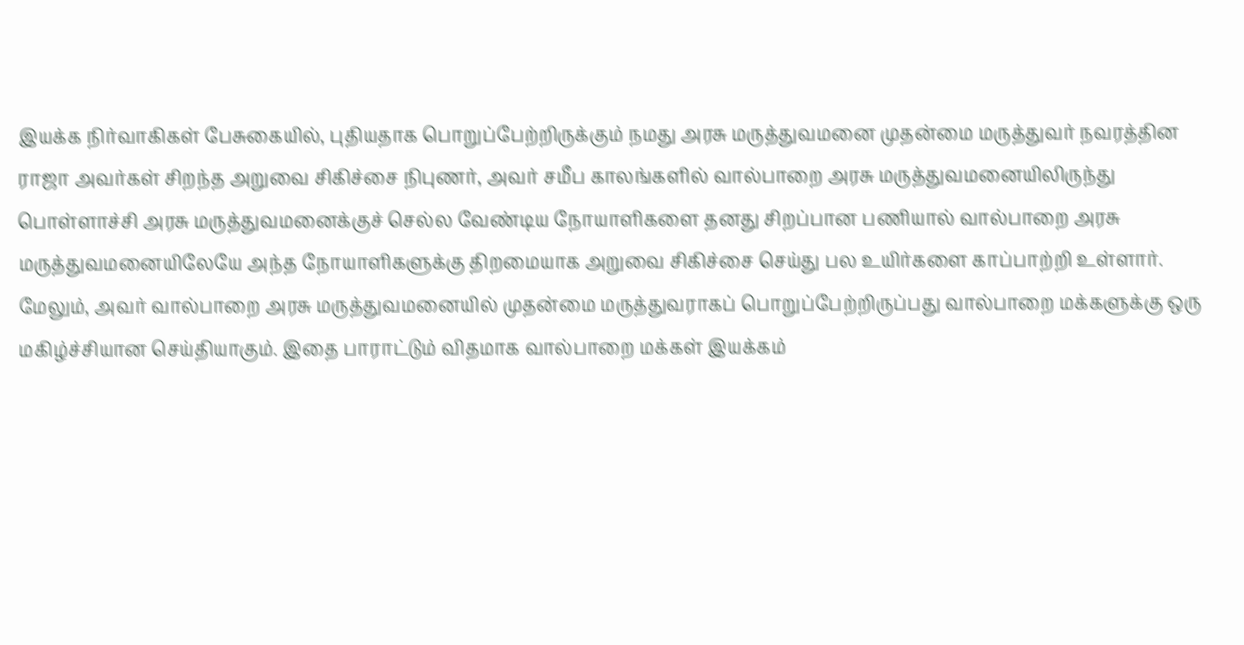இயக்க நிர்வாகிகள் பேசுகையில், புதியதாக பொறுப்பேற்றிருக்கும் நமது அரசு மருத்துவமனை முதன்மை மருத்துவர் நவரத்தின ராஜா அவர்கள் சிறந்த அறுவை சிகிச்சை நிபுணர், அவர் சமீப காலங்களில் வால்பாறை அரசு மருத்துவமனையிலிருந்து பொள்ளாச்சி அரசு மருத்துவமனைக்குச் செல்ல வேண்டிய நோயாளிகளை தனது சிறப்பான பணியால் வால்பாறை அரசு மருத்துவமனையிலேயே அந்த நோயாளிகளுக்கு திறமையாக அறுவை சிகிச்சை செய்து பல உயிர்களை காப்பாற்றி உள்ளார்.
மேலும், அவர் வால்பாறை அரசு மருத்துவமனையில் முதன்மை மருத்துவராகப் பொறுப்பேற்றிருப்பது வால்பாறை மக்களுக்கு ஒரு மகிழ்ச்சியான செய்தியாகும். இதை பாராட்டும் விதமாக வால்பாறை மக்கள் இயக்கம்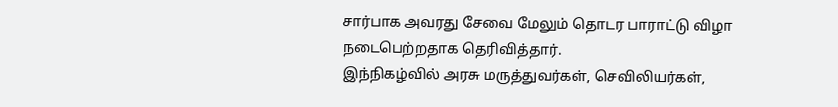சார்பாக அவரது சேவை மேலும் தொடர பாராட்டு விழா நடைபெற்றதாக தெரிவித்தார்.
இந்நிகழ்வில் அரசு மருத்துவர்கள், செவிலியர்கள்,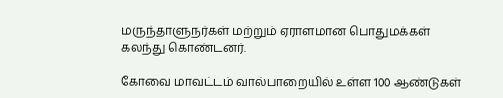மருந்தாளுநர்கள் மற்றும் ஏராளமான பொதுமக்கள் கலந்து கொண்டனர்.

கோவை மாவட்டம் வால்பாறையில் உள்ள 100 ஆண்டுகள்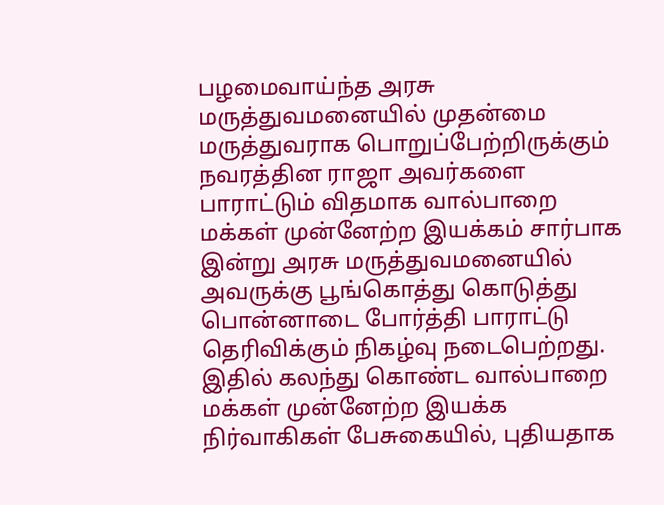பழமைவாய்ந்த அரசு மருத்துவமனையில் முதன்மை மருத்துவராக பொறுப்பேற்றிருக்கும் நவரத்தின ராஜா அவர்களை பாராட்டும் விதமாக வால்பாறை மக்கள் முன்னேற்ற இயக்கம் சார்பாக இன்று அரசு மருத்துவமனையில் அவருக்கு பூங்கொத்து கொடுத்து பொன்னாடை போர்த்தி பாராட்டு தெரிவிக்கும் நிகழ்வு நடைபெற்றது.
இதில் கலந்து கொண்ட வால்பாறை மக்கள் முன்னேற்ற இயக்க நிர்வாகிகள் பேசுகையில், புதியதாக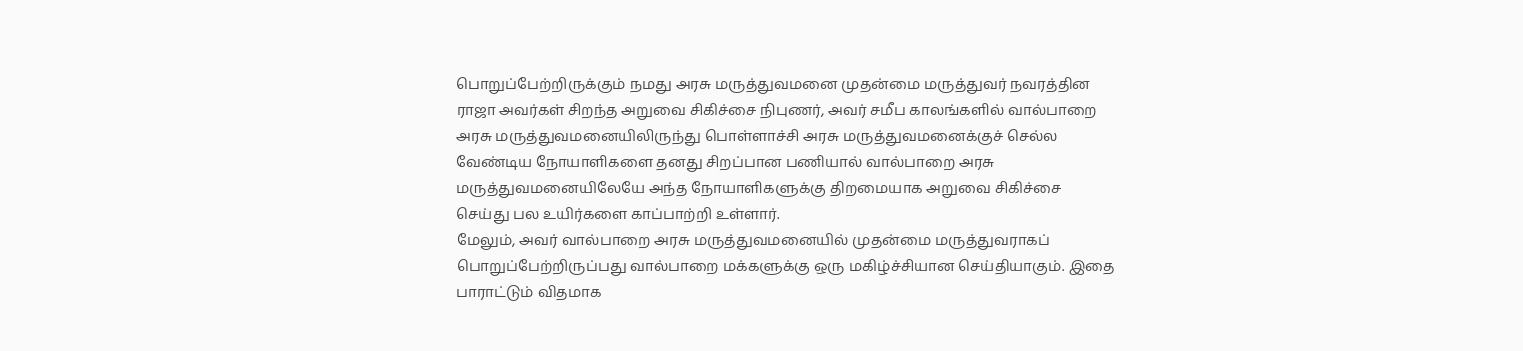பொறுப்பேற்றிருக்கும் நமது அரசு மருத்துவமனை முதன்மை மருத்துவர் நவரத்தின ராஜா அவர்கள் சிறந்த அறுவை சிகிச்சை நிபுணர், அவர் சமீப காலங்களில் வால்பாறை அரசு மருத்துவமனையிலிருந்து பொள்ளாச்சி அரசு மருத்துவமனைக்குச் செல்ல வேண்டிய நோயாளிகளை தனது சிறப்பான பணியால் வால்பாறை அரசு மருத்துவமனையிலேயே அந்த நோயாளிகளுக்கு திறமையாக அறுவை சிகிச்சை செய்து பல உயிர்களை காப்பாற்றி உள்ளார்.
மேலும், அவர் வால்பாறை அரசு மருத்துவமனையில் முதன்மை மருத்துவராகப் பொறுப்பேற்றிருப்பது வால்பாறை மக்களுக்கு ஒரு மகிழ்ச்சியான செய்தியாகும். இதை பாராட்டும் விதமாக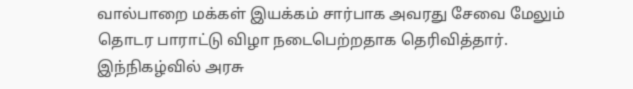வால்பாறை மக்கள் இயக்கம் சார்பாக அவரது சேவை மேலும் தொடர பாராட்டு விழா நடைபெற்றதாக தெரிவித்தார்.
இந்நிகழ்வில் அரசு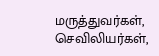மருத்துவர்கள், செவிலியர்கள்,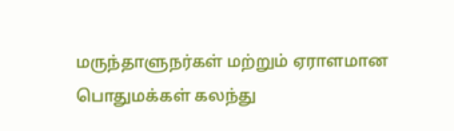மருந்தாளுநர்கள் மற்றும் ஏராளமான பொதுமக்கள் கலந்து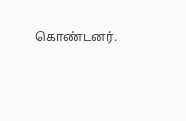கொண்டனர்.